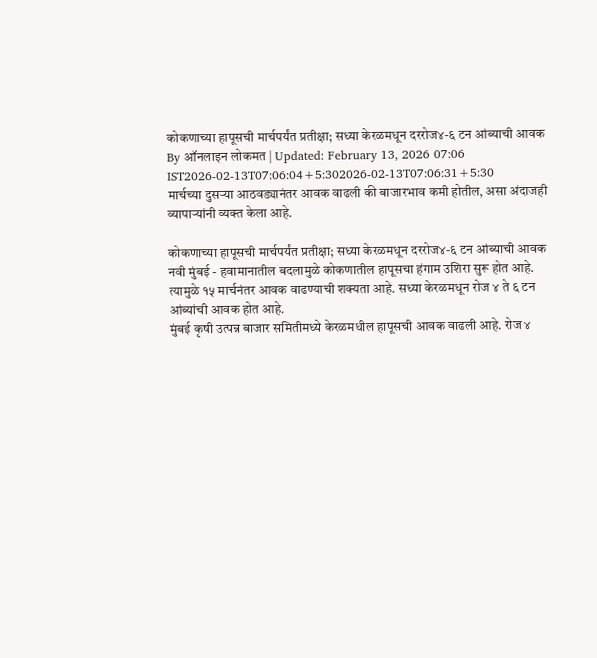कोकणाच्या हापूसची मार्चपर्यंत प्रतीक्षा; सध्या केरळमधून दररोज४-६ टन आंब्याची आवक
By ऑनलाइन लोकमत | Updated: February 13, 2026 07:06 IST2026-02-13T07:06:04+5:302026-02-13T07:06:31+5:30
मार्चच्या दुसऱ्या आठवड्यानंतर आवक वाढली की बाजारभाव कमी होतील, असा अंदाजही व्यापाऱ्यांनी व्यक्त केला आहे.

कोकणाच्या हापूसची मार्चपर्यंत प्रतीक्षा; सध्या केरळमधून दररोज४-६ टन आंब्याची आवक
नवी मुंबई - हवामानातील बदलामुळे कोकणातील हापूसचा हंगाम उशिरा सुरू होत आहे. त्यामुळे १५ मार्चनंतर आवक वाढण्याची शक्यता आहे. सध्या केरळमधून रोज ४ ते ६ टन आंब्यांची आवक होत आहे.
मुंबई कृषी उत्पन्न बाजार समितीमध्ये केरळमधील हापूसची आवक वाढली आहे. रोज ४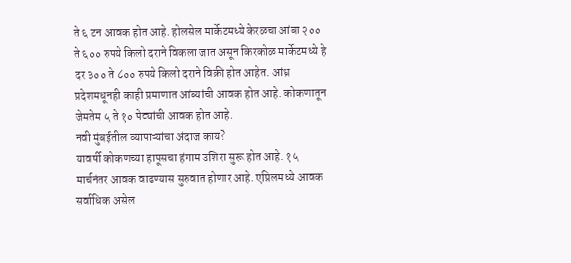ते ६ टन आवक होत आहे. होलसेल मार्केटमध्ये केरळचा आंबा २०० ते ६०० रुपये किलो दराने विकला जात असून किरकोळ मार्केटमध्ये हे दर ३०० ते ८०० रुपये किलो दराने विक्री होत आहेत. आंध्र प्रदेशमधूनही काही प्रमाणात आंब्यांची आवक होत आहे. कोकणातून जेमतेम ५ ते १० पेट्यांची आवक होत आहे.
नवी मुंबईतील व्यापाऱ्यांचा अंदाज काय?
यावर्षी कोकणच्या हापूसचा हंगाम उशिरा सुरू होत आहे. १५ मार्चनंतर आवक वाढण्यास सुरुवात होणार आहे. एप्रिलमध्ये आवक सर्वाधिक असेल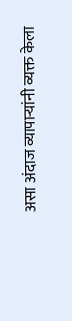असा अंदाज व्यापाऱ्यांनी व्यक्त केला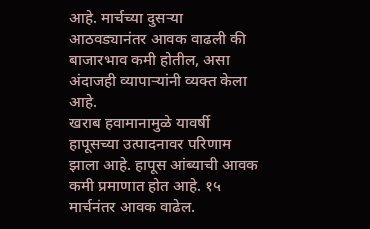आहे. मार्चच्या दुसऱ्या आठवड्यानंतर आवक वाढली की बाजारभाव कमी होतील, असा अंदाजही व्यापाऱ्यांनी व्यक्त केला आहे.
खराब हवामानामुळे यावर्षी हापूसच्या उत्पादनावर परिणाम झाला आहे. हापूस आंब्याची आवक कमी प्रमाणात होत आहे. १५ मार्चनंतर आवक वाढेल.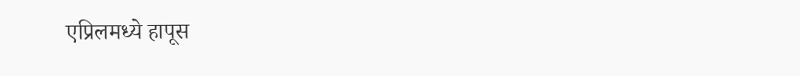एप्रिलमध्ये हापूस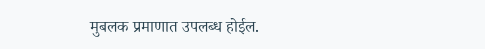मुबलक प्रमाणात उपलब्ध होईल.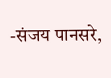-संजय पानसरे,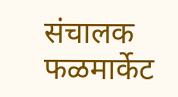संचालक फळमार्केट